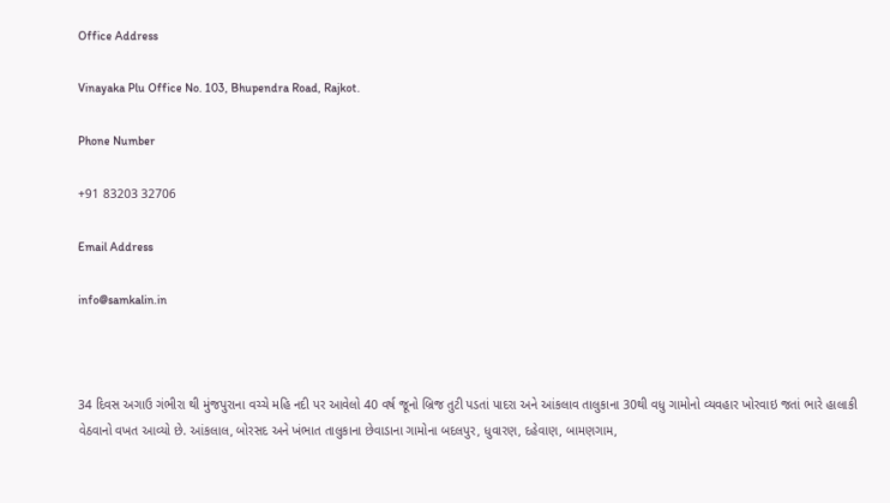Office Address

Vinayaka Plu Office No. 103, Bhupendra Road, Rajkot.

Phone Number

+91 83203 32706

Email Address

info@samkalin.in



34 દિવસ અગાઉ ગંભીરા થી મુંજપુરાના વચ્ચે મહિ નદી પર આવેલો 40 વર્ષ જૂનો બ્રિજ તુટી પડતાં પાદરા અને આંકલાવ તાલુકાના 30થી વધુ ગામોનો વ્યવહાર ખોરવાઇ જતાં ભારે હાલાકી વેઠવાનો વખત આવ્યો છે. આંકલાલ, બોરસદ અને ખંભાત તાલુકાના છેવાડાના ગામોના બદલપુર, ધુવારણ, દહેવાણ, બામણગામ,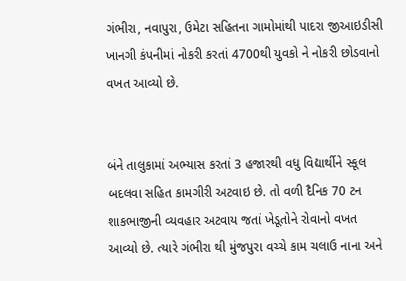ગંભીરા, નવાપુરા, ઉમેટા સહિતના ગામોમાંથી પાદરા જીઆઇડીસી ખાનગી કંપનીમાં નોકરી કરતાં 4700થી યુવકો ને નોકરી છોડવાનો વખત આવ્યો છે.


બંને તાલુકામાં અભ્યાસ કરતાં 3 હજારથી વધુ વિદ્યાર્થીને સ્કૂલ બદલવા સહિત કામગીરી અટવાઇ છે. તો વળી દૈનિક 70 ટન શાકભાજીની વ્યવહાર અટવાય જતાં ખેડૂતોને રોવાનો વખત આવ્યો છે. ત્યારે ગંભીરા થી મુંજપુરા વચ્ચે કામ ચલાઉ નાના અને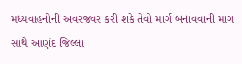મધ્યવાહનોની અવરજવર કરી શકે તેવો માર્ગ બનાવવાની માગ સાથે આણંદ જિલ્લા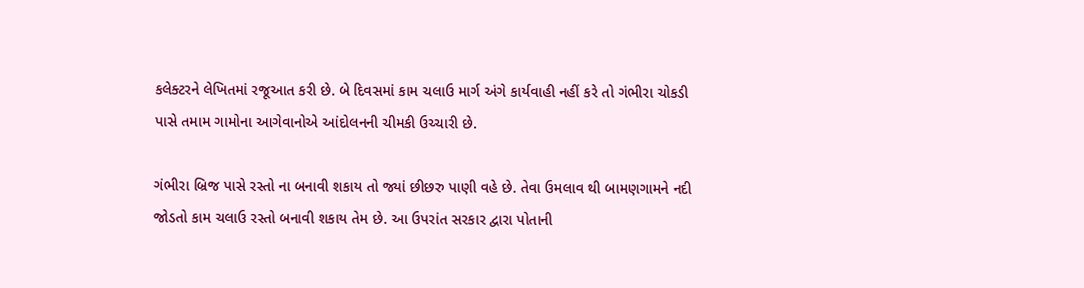કલેક્ટરને લેખિતમાં રજૂઆત કરી છે. બે દિવસમાં કામ ચલાઉ માર્ગ અંગે કાર્યવાહી નહીં કરે તો ગંભીરા ચોકડી પાસે તમામ ગામોના આગેવાનોએ આંદોલનની ચીમકી ઉચ્ચારી છે.

ગંભીરા બ્રિજ પાસે રસ્તો ના બનાવી શકાય તો જ્યાં છીછરુ પાણી વહે છે. તેવા ઉમલાવ થી બામણગામને નદી જોડતો કામ ચલાઉ રસ્તો બનાવી શકાય તેમ છે. આ ઉપરાંત સરકાર દ્વારા પોતાની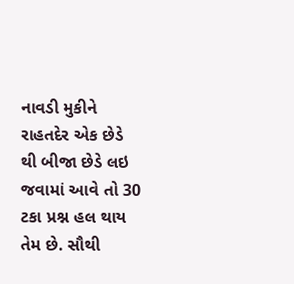નાવડી મુકીને રાહતદેર એક છેડે થી બીજા છેડે લઇ જવામાં આવે તો 30 ટકા પ્રશ્ન હલ થાય તેમ છે. સૌથી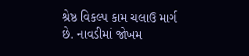શ્રેષ્ઠ વિકલ્પ કામ ચલાઉ માર્ગ છે. નાવડીમાં જોખમ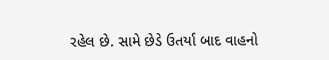રહેલ છે. સામે છેડે ઉતર્યા બાદ વાહનો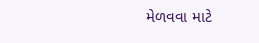મેળવવા માટે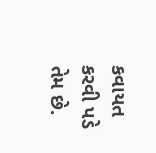કવાયત કરવી પડે તેમ છે.